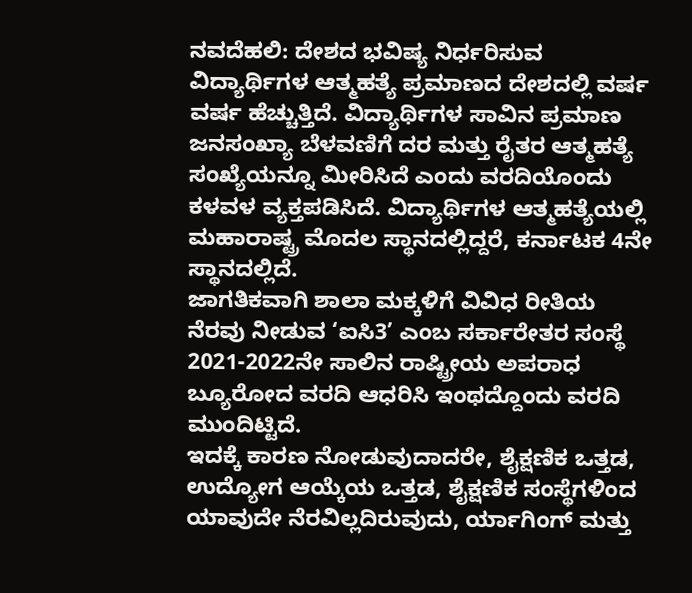ನವದೆಹಲಿ: ದೇಶದ ಭವಿಷ್ಯ ನಿರ್ಧರಿಸುವ ವಿದ್ಯಾರ್ಥಿಗಳ ಆತ್ಮಹತ್ಯೆ ಪ್ರಮಾಣದ ದೇಶದಲ್ಲಿ ವರ್ಷ ವರ್ಷ ಹೆಚ್ಚುತ್ತಿದೆ. ವಿದ್ಯಾರ್ಥಿಗಳ ಸಾವಿನ ಪ್ರಮಾಣ ಜನಸಂಖ್ಯಾ ಬೆಳವಣಿಗೆ ದರ ಮತ್ತು ರೈತರ ಆತ್ಮಹತ್ಯೆ ಸಂಖ್ಯೆಯನ್ನೂ ಮೀರಿಸಿದೆ ಎಂದು ವರದಿಯೊಂದು ಕಳವಳ ವ್ಯಕ್ತಪಡಿಸಿದೆ. ವಿದ್ಯಾರ್ಥಿಗಳ ಆತ್ಮಹತ್ಯೆಯಲ್ಲಿ ಮಹಾರಾಷ್ಟ್ರ ಮೊದಲ ಸ್ಥಾನದಲ್ಲಿದ್ದರೆ, ಕರ್ನಾಟಕ 4ನೇ ಸ್ಥಾನದಲ್ಲಿದೆ.
ಜಾಗತಿಕವಾಗಿ ಶಾಲಾ ಮಕ್ಕಳಿಗೆ ವಿವಿಧ ರೀತಿಯ ನೆರವು ನೀಡುವ ‘ಐಸಿ3’ ಎಂಬ ಸರ್ಕಾರೇತರ ಸಂಸ್ಥೆ 2021-2022ನೇ ಸಾಲಿನ ರಾಷ್ಟ್ರೀಯ ಅಪರಾಧ ಬ್ಯೂರೋದ ವರದಿ ಆಧರಿಸಿ ಇಂಥದ್ದೊಂದು ವರದಿ ಮುಂದಿಟ್ಟಿದೆ.
ಇದಕ್ಕೆ ಕಾರಣ ನೋಡುವುದಾದರೇ, ಶೈಕ್ಷಣಿಕ ಒತ್ತಡ, ಉದ್ಯೋಗ ಆಯ್ಕೆಯ ಒತ್ತಡ, ಶೈಕ್ಷಣಿಕ ಸಂಸ್ಥೆಗಳಿಂದ ಯಾವುದೇ ನೆರವಿಲ್ಲದಿರುವುದು, ರ್ಯಾಗಿಂಗ್ ಮತ್ತು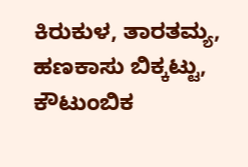ಕಿರುಕುಳ, ತಾರತಮ್ಯ, ಹಣಕಾಸು ಬಿಕ್ಕಟ್ಟು, ಕೌಟುಂಬಿಕ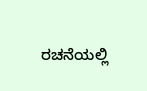ರಚನೆಯಲ್ಲಿ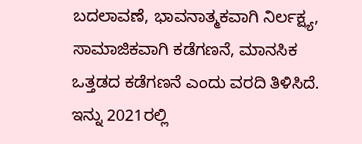ಬದಲಾವಣೆ, ಭಾವನಾತ್ಮಕವಾಗಿ ನಿರ್ಲಕ್ಷ್ಯ, ಸಾಮಾಜಿಕವಾಗಿ ಕಡೆಗಣನೆ, ಮಾನಸಿಕ ಒತ್ತಡದ ಕಡೆಗಣನೆ ಎಂದು ವರದಿ ತಿಳಿಸಿದೆ.
ಇನ್ನು 2021ರಲ್ಲಿ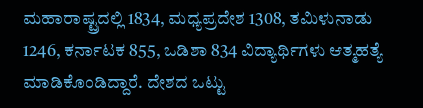ಮಹಾರಾಷ್ಟ್ರದಲ್ಲಿ 1834, ಮಧ್ಯಪ್ರದೇಶ 1308, ತಮಿಳುನಾಡು 1246, ಕರ್ನಾಟಕ 855, ಒಡಿಶಾ 834 ವಿದ್ಯಾರ್ಥಿಗಳು ಆತ್ಮಹತ್ಯೆ ಮಾಡಿಕೊಂಡಿದ್ದಾರೆ. ದೇಶದ ಒಟ್ಟು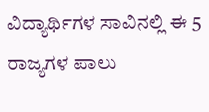ವಿದ್ಯಾರ್ಥಿಗಳ ಸಾವಿನಲ್ಲಿ ಈ 5 ರಾಜ್ಯಗಳ ಪಾಲು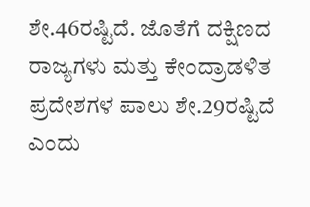ಶೇ.46ರಷ್ಟಿದೆ. ಜೊತೆಗೆ ದಕ್ಷಿಣದ ರಾಜ್ಯಗಳು ಮತ್ತು ಕೇಂದ್ರಾಡಳಿತ ಪ್ರದೇಶಗಳ ಪಾಲು ಶೇ.29ರಷ್ಟಿದೆ ಎಂದು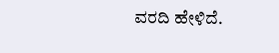ವರದಿ ಹೇಳಿದೆ.